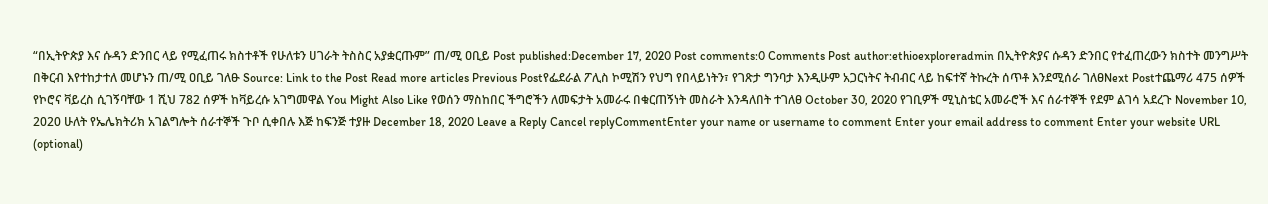“በኢትዮጵያ እና ሱዳን ድንበር ላይ የሚፈጠሩ ክስተቶች የሁለቱን ሀገራት ትስስር አያቋርጡም” ጠ/ሚ ዐቢይ Post published:December 17, 2020 Post comments:0 Comments Post author:ethioexploreradmin በኢትዮጵያና ሱዳን ድንበር የተፈጠረውን ክስተት መንግሥት በቅርብ እየተከታተለ መሆኑን ጠ/ሚ ዐቢይ ገለፁ Source: Link to the Post Read more articles Previous Postየፌደራል ፖሊስ ኮሚሽን የህግ የበላይነትን፣ የገጽታ ግንባታ እንዲሁም አጋርነትና ትብብር ላይ ከፍተኛ ትኩረት ሰጥቶ እንደሚሰራ ገለፀNext Postተጨማሪ 475 ሰዎች የኮሮና ቫይረስ ሲገኝባቸው 1 ሺህ 782 ሰዎች ከቫይረሱ አገግመዋል You Might Also Like የወሰን ማስከበር ችግሮችን ለመፍታት አመራሩ በቁርጠኝነት መስራት እንዳለበት ተገለፀ October 30, 2020 የገቢዎች ሚኒስቴር አመራሮች እና ሰራተኞች የደም ልገሳ አደረጉ November 10, 2020 ሁለት የኤሌክትሪክ አገልግሎት ሰራተኞች ጉቦ ሲቀበሉ እጅ ከፍንጅ ተያዙ December 18, 2020 Leave a Reply Cancel replyCommentEnter your name or username to comment Enter your email address to comment Enter your website URL (optional)